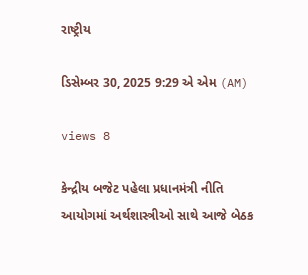રાષ્ટ્રીય

ડિસેમ્બર 30, 2025 9:29 એ એમ (AM)

views 8

કેન્દ્રીય બજેટ પહેલા પ્રધાનમંત્રી નીતિ આયોગમાં અર્થશાસ્ત્રીઓ સાથે આજે બેઠક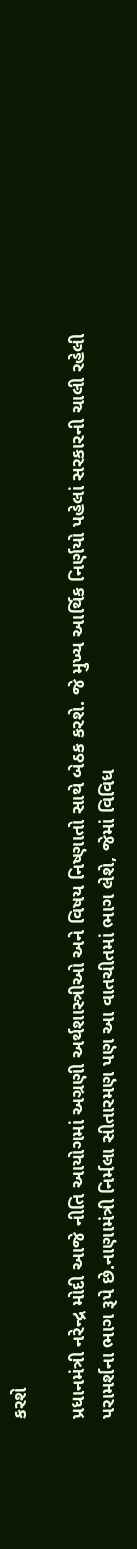કરશે

પ્રધાનમંત્રી નરેન્દ્ર મોદી આજે નીતિ આયોગમાં અગ્રણી અર્થશાસ્ત્રીઓ અને વિષય નિષ્ણાતો સાથે બેઠક કરશે. જે મુખ્ય આર્થિક નિર્ણયો પહેલાં સરકારની ચાલી રહેલી પરામર્શના ભાગ રૂપે છે.નાણામંત્રી નિર્મલા સીતારમણ પણ આ વાતચીતમાં ભાગ લેશે, જેમાં વિવિધ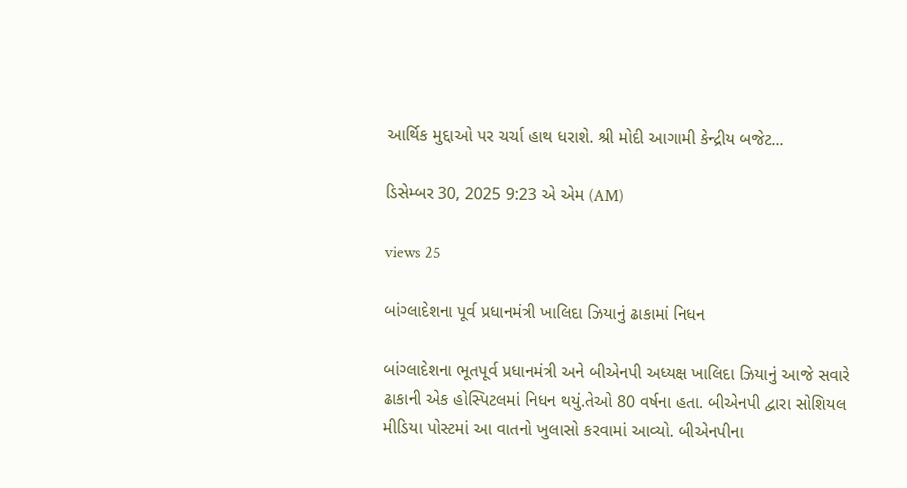આર્થિક મુદ્દાઓ પર ચર્ચા હાથ ધરાશે. શ્રી મોદી આગામી કેન્દ્રીય બજેટ...

ડિસેમ્બર 30, 2025 9:23 એ એમ (AM)

views 25

બાંગ્લાદેશના પૂર્વ પ્રધાનમંત્રી ખાલિદા ઝિયાનું ઢાકામાં નિધન

બાંગ્લાદેશના ભૂતપૂર્વ પ્રધાનમંત્રી અને બીએનપી અધ્યક્ષ ખાલિદા ઝિયાનું આજે સવારે ઢાકાની એક હોસ્પિટલમાં નિધન થયું.તેઓ 80 વર્ષના હતા. બીએનપી દ્વારા સોશિયલ મીડિયા પોસ્ટમાં આ વાતનો ખુલાસો કરવામાં આવ્યો. બીએનપીના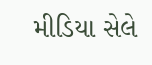મીડિયા સેલે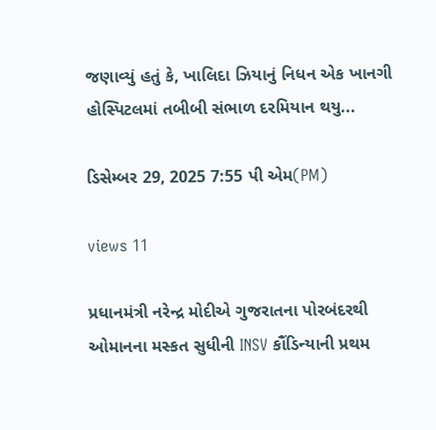જણાવ્યું હતું કે, ખાલિદા ઝિયાનું નિધન એક ખાનગી હોસ્પિટલમાં તબીબી સંભાળ દરમિયાન થયુ...

ડિસેમ્બર 29, 2025 7:55 પી એમ(PM)

views 11

પ્રધાનમંત્રી નરેન્દ્ર મોદીએ ગુજરાતના પોરબંદરથી ઓમાનના મસ્કત સુધીની INSV કૌંડિન્યાની પ્રથમ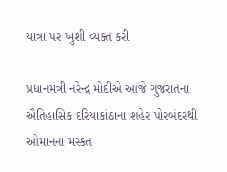યાત્રા પર ખુશી વ્યક્ત કરી

પ્રધાનમંત્રી નરેન્દ્ર મોદીએ આજે ગુજરાતના ઐતિહાસિક દરિયાકાંઠાના શહેર પોરબંદરથી ઓમાનના મસ્કત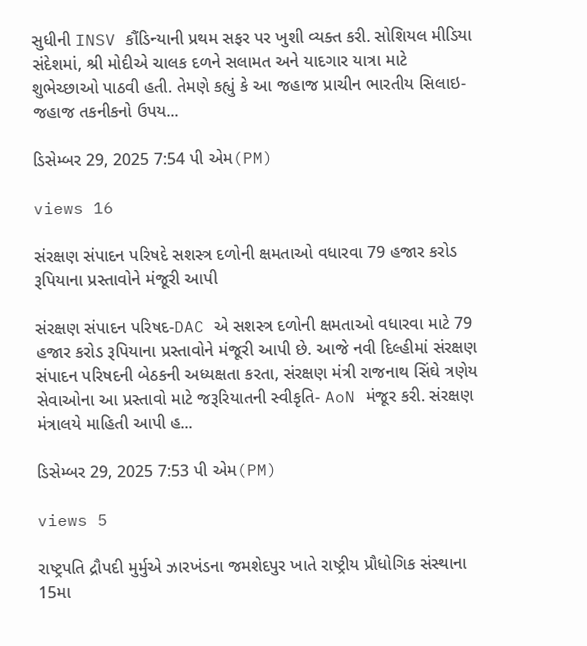સુધીની INSV કૌંડિન્યાની પ્રથમ સફર પર ખુશી વ્યક્ત કરી. સોશિયલ મીડિયા સંદેશમાં, શ્રી મોદીએ ચાલક દળને સલામત અને યાદગાર યાત્રા માટે શુભેચ્છાઓ પાઠવી હતી. તેમણે કહ્યું કે આ જહાજ પ્રાચીન ભારતીય સિલાઇ-જહાજ તકનીકનો ઉપય...

ડિસેમ્બર 29, 2025 7:54 પી એમ(PM)

views 16

સંરક્ષણ સંપાદન પરિષદે સશસ્ત્ર દળોની ક્ષમતાઓ વધારવા 79 હજાર કરોડ રૂપિયાના પ્રસ્તાવોને મંજૂરી આપી

સંરક્ષણ સંપાદન પરિષદ-DAC એ સશસ્ત્ર દળોની ક્ષમતાઓ વધારવા માટે 79 હજાર કરોડ રૂપિયાના પ્રસ્તાવોને મંજૂરી આપી છે. આજે નવી દિલ્હીમાં સંરક્ષણ સંપાદન પરિષદની બેઠકની અધ્યક્ષતા કરતા, સંરક્ષણ મંત્રી રાજનાથ સિંઘે ત્રણેય સેવાઓના આ પ્રસ્તાવો માટે જરૂરિયાતની સ્વીકૃતિ- AoN મંજૂર કરી. સંરક્ષણ મંત્રાલયે માહિતી આપી હ...

ડિસેમ્બર 29, 2025 7:53 પી એમ(PM)

views 5

રાષ્ટ્રપતિ દ્રૌપદી મુર્મુએ ઝારખંડના જમશેદપુર ખાતે રાષ્ટ્રીય પ્રૌધોગિક સંસ્થાના 15મા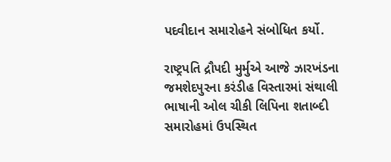પદવીદાન સમારોહને સંબોધિત કર્યો.

રાષ્ટ્રપતિ દ્રૌપદી મુર્મુએ આજે ઝારખંડના જમશેદપુરના કરંડીહ વિસ્તારમાં સંથાલી ભાષાની ઓલ ચીકી લિપિના શતાબ્દી સમારોહમાં ઉપસ્થિત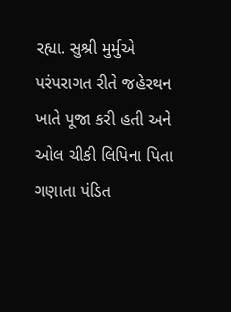રહ્યા. સુશ્રી મુર્મુએ પરંપરાગત રીતે જહેરથન ખાતે પૂજા કરી હતી અને ઓલ ચીકી લિપિના પિતા ગણાતા પંડિત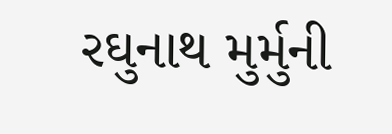રઘુનાથ મુર્મુની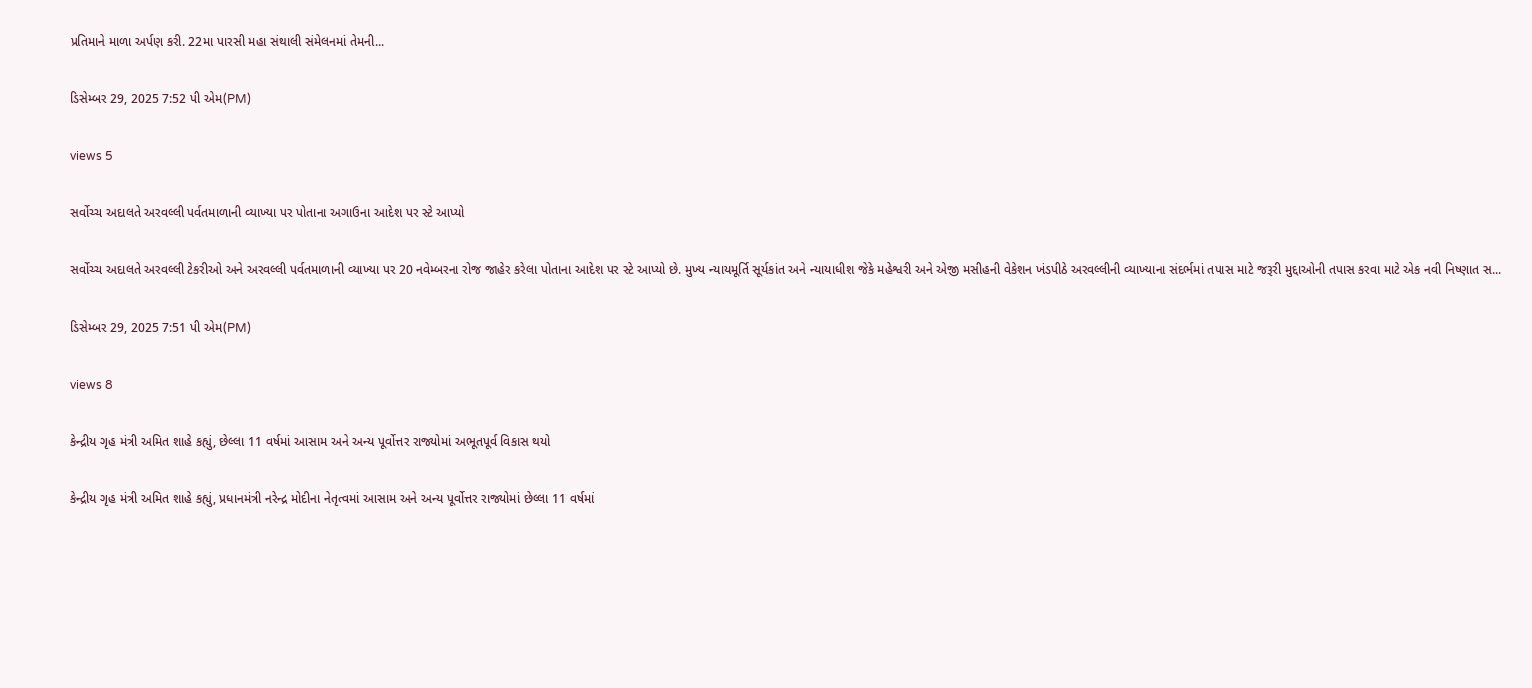પ્રતિમાને માળા અર્પણ કરી. 22મા પારસી મહા સંથાલી સંમેલનમાં તેમની...

ડિસેમ્બર 29, 2025 7:52 પી એમ(PM)

views 5

સર્વોચ્ચ અદાલતે અરવલ્લી પર્વતમાળાની વ્યાખ્યા પર પોતાના અગાઉના આદેશ પર સ્ટે આપ્યો

સર્વોચ્ચ અદાલતે અરવલ્લી ટેકરીઓ અને અરવલ્લી પર્વતમાળાની વ્યાખ્યા પર 20 નવેમ્બરના રોજ જાહેર કરેલા પોતાના આદેશ પર સ્ટે આપ્યો છે. મુખ્ય ન્યાયમૂર્તિ સૂર્યકાંત અને ન્યાયાધીશ જેકે મહેશ્વરી અને એજી મસીહની વેકેશન ખંડપીઠે અરવલ્લીની વ્યાખ્યાના સંદર્ભમાં તપાસ માટે જરૂરી મુદ્દાઓની તપાસ કરવા માટે એક નવી નિષ્ણાત સ...

ડિસેમ્બર 29, 2025 7:51 પી એમ(PM)

views 8

કેન્દ્રીય ગૃહ મંત્રી અમિત શાહે કહ્યું, છેલ્લા 11 વર્ષમાં આસામ અને અન્ય પૂર્વોત્તર રાજ્યોમાં અભૂતપૂર્વ વિકાસ થયો

કેન્દ્રીય ગૃહ મંત્રી અમિત શાહે કહ્યું, પ્રધાનમંત્રી નરેન્દ્ર મોદીના નેતૃત્વમાં આસામ અને અન્ય પૂર્વોત્તર રાજ્યોમાં છેલ્લા 11 વર્ષમાં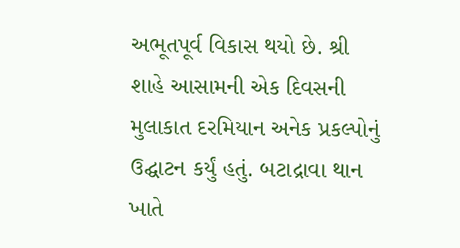અભૂતપૂર્વ વિકાસ થયો છે. શ્રી શાહે આસામની એક દિવસની મુલાકાત દરમિયાન અનેક પ્રકલ્પોનું ઉદ્ઘાટન કર્યું હતું. બટાદ્રાવા થાન ખાતે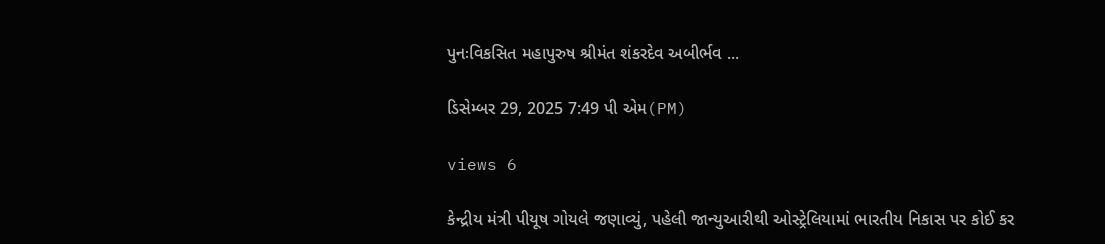પુનઃવિકસિત મહાપુરુષ શ્રીમંત શંકરદેવ અબીર્ભવ ...

ડિસેમ્બર 29, 2025 7:49 પી એમ(PM)

views 6

કેન્દ્રીય મંત્રી પીયૂષ ગોયલે જણાવ્યું, પહેલી જાન્યુઆરીથી ઓસ્ટ્રેલિયામાં ભારતીય નિકાસ પર કોઈ કર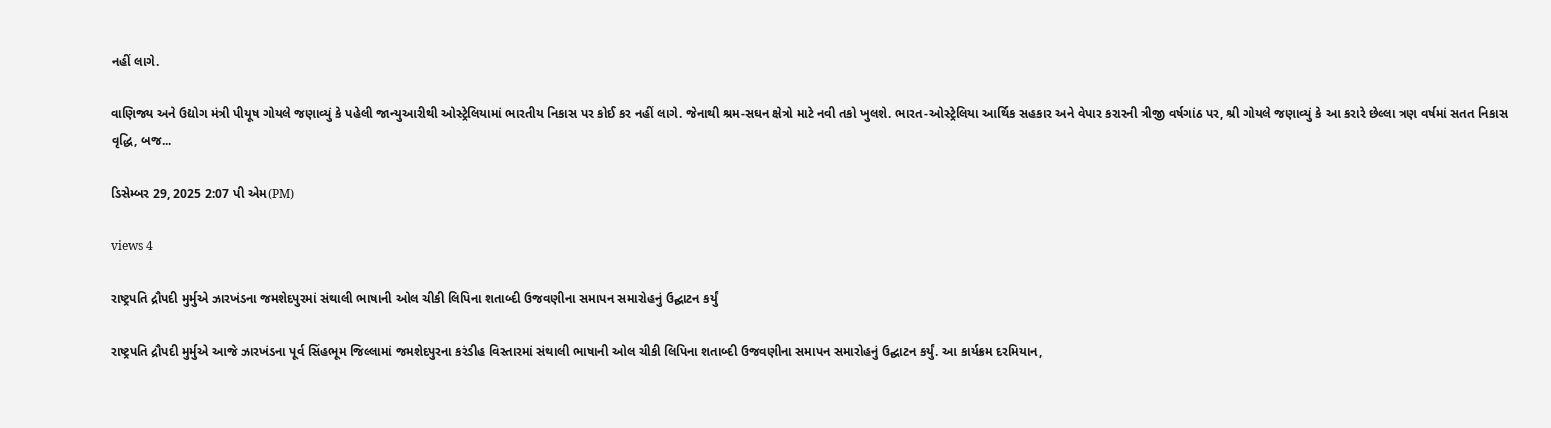નહીં લાગે.

વાણિજ્ય અને ઉદ્યોગ મંત્રી પીયૂષ ગોયલે જણાવ્યું કે પહેલી જાન્યુઆરીથી ઓસ્ટ્રેલિયામાં ભારતીય નિકાસ પર કોઈ કર નહીં લાગે. જેનાથી શ્રમ-સઘન ક્ષેત્રો માટે નવી તકો ખુલશે. ભારત-ઓસ્ટ્રેલિયા આર્થિક સહકાર અને વેપાર કરારની ત્રીજી વર્ષગાંઠ પર, શ્રી ગોયલે જણાવ્યું કે આ કરારે છેલ્લા ત્રણ વર્ષમાં સતત નિકાસ વૃદ્ધિ, બજ...

ડિસેમ્બર 29, 2025 2:07 પી એમ(PM)

views 4

રાષ્ટ્રપતિ દ્રૌપદી મુર્મુએ ઝારખંડના જમશેદપુરમાં સંથાલી ભાષાની ઓલ ચીકી લિપિના શતાબ્દી ઉજવણીના સમાપન સમારોહનું ઉદ્ઘાટન કર્યું

રાષ્ટ્રપતિ દ્રૌપદી મુર્મુએ આજે ઝારખંડના પૂર્વ સિંહભૂમ જિલ્લામાં જમશેદપુરના કરંડીહ વિસ્તારમાં સંથાલી ભાષાની ઓલ ચીકી લિપિના શતાબ્દી ઉજવણીના સમાપન સમારોહનું ઉદ્ઘાટન કર્યું. આ કાર્યક્રમ દરમિયાન,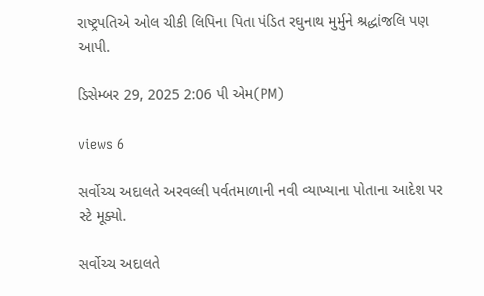રાષ્ટ્રપતિએ ઓલ ચીકી લિપિના પિતા પંડિત રઘુનાથ મુર્મુને શ્રદ્ધાંજલિ પણ આપી.

ડિસેમ્બર 29, 2025 2:06 પી એમ(PM)

views 6

સર્વોચ્ચ અદાલતે અરવલ્લી પર્વતમાળાની નવી વ્યાખ્યાના પોતાના આદેશ પર સ્ટે મૂક્યો.

સર્વોચ્ચ અદાલતે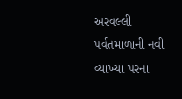અરવલ્લી પર્વતમાળાની નવી વ્યાખ્યા પરના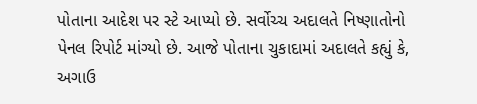પોતાના આદેશ પર સ્ટે આપ્યો છે. સર્વોચ્ચ અદાલતે નિષ્ણાતોનો પેનલ રિપોર્ટ માંગ્યો છે. આજે પોતાના ચુકાદામાં અદાલતે કહ્યું કે, અગાઉ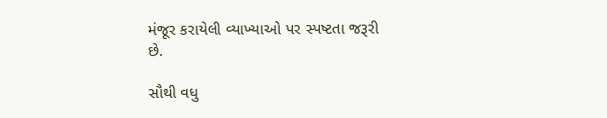મંજૂર કરાયેલી વ્યાખ્યાઓ પર સ્પષ્ટતા જરૂરી છે.

સૌથી વધુ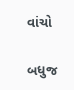વાંચો

બધુજ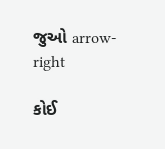જુઓ arrow-right

કોઈ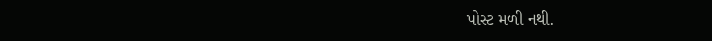પોસ્ટ મળી નથી.